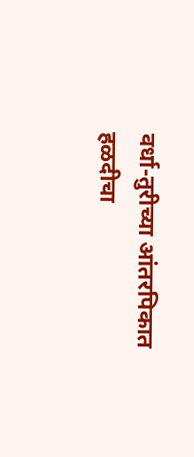वर्धा-तुरीच्या आंतरपिकात हळदीचा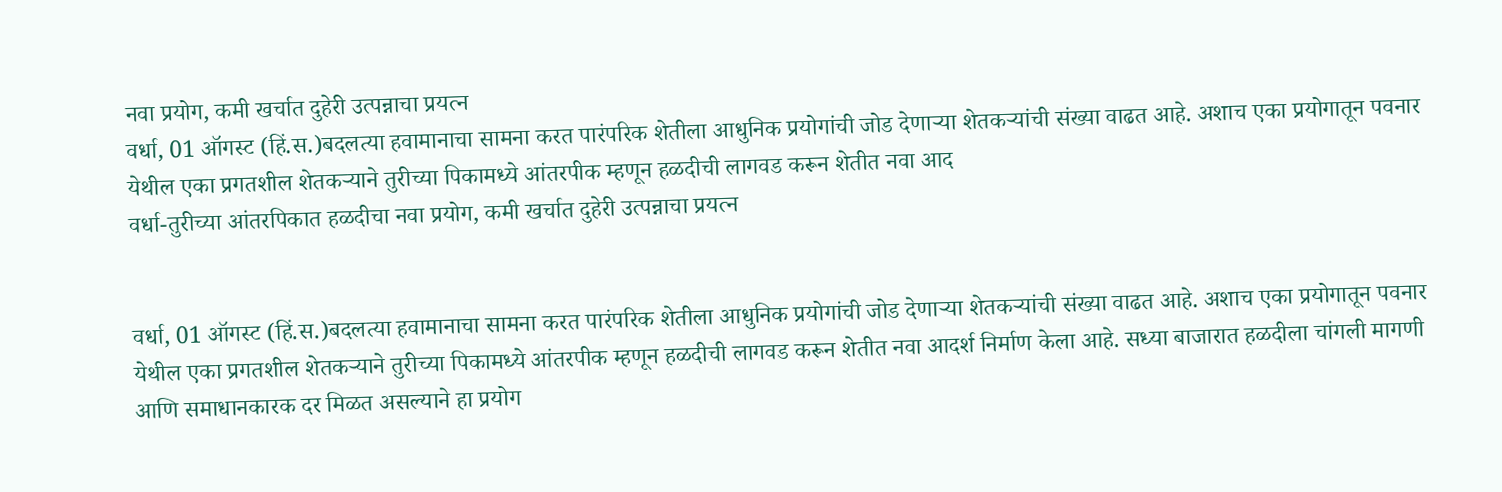नवा प्रयोग, कमी खर्चात दुहेरी उत्पन्नाचा प्रयत्न
वर्धा, 01 ऑगस्ट (हिं.स.)बदलत्या हवामानाचा सामना करत पारंपरिक शेतीला आधुनिक प्रयोगांची जोड देणाऱ्या शेतकऱ्यांची संख्या वाढत आहे. अशाच एका प्रयोगातून पवनार येथील एका प्रगतशील शेतकऱ्याने तुरीच्या पिकामध्ये आंतरपीक म्हणून हळदीची लागवड करून शेतीत नवा आद
वर्धा-तुरीच्या आंतरपिकात हळदीचा नवा प्रयोग, कमी खर्चात दुहेरी उत्पन्नाचा प्रयत्न


वर्धा, 01 ऑगस्ट (हिं.स.)बदलत्या हवामानाचा सामना करत पारंपरिक शेतीला आधुनिक प्रयोगांची जोड देणाऱ्या शेतकऱ्यांची संख्या वाढत आहे. अशाच एका प्रयोगातून पवनार येथील एका प्रगतशील शेतकऱ्याने तुरीच्या पिकामध्ये आंतरपीक म्हणून हळदीची लागवड करून शेतीत नवा आदर्श निर्माण केला आहे. सध्या बाजारात हळदीला चांगली मागणी आणि समाधानकारक दर मिळत असल्याने हा प्रयोग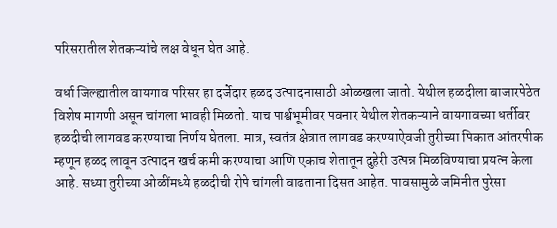परिसरातील शेतकऱ्यांचे लक्ष वेधून घेत आहे.

वर्धा जिल्ह्यातील वायगाव परिसर हा दर्जेदार हळद उत्पादनासाठी ओळखला जातो. येथील हळदीला बाजारपेठेत विशेष मागणी असून चांगला भावही मिळतो. याच पार्श्वभूमीवर पवनार येथील शेतकऱ्याने वायगावच्या धर्तीवर हळदीची लागवड करण्याचा निर्णय घेतला. मात्र, स्वतंत्र क्षेत्रात लागवड करण्याऐवजी तुरीच्या पिकात आंतरपीक म्हणून हळद लावून उत्पादन खर्च कमी करण्याचा आणि एकाच शेतातून दुहेरी उत्पन्न मिळविण्याचा प्रयत्न केला आहे. सध्या तुरीच्या ओळींमध्ये हळदीची रोपे चांगली वाढताना दिसत आहेत. पावसामुळे जमिनीत पुरेसा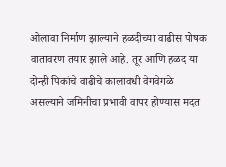ओलावा निर्माण झाल्याने हळदीच्या वाढीस पोषक वातावरण तयार झाले आहे. तूर आणि हळद या दोन्ही पिकांचे वाढीचे कालावधी वेगवेगळे असल्याने जमिनीचा प्रभावी वापर होण्यास मदत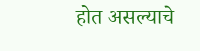होत असल्याचे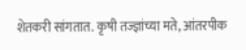शेतकरी सांगतात. कृषी तज्ज्ञांच्या मते, आंतरपीक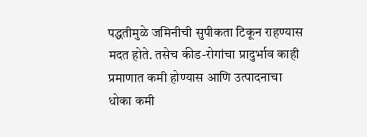पद्धतीमुळे जमिनीची सुपीकता टिकून राहण्यास मदत होते. तसेच कीड-रोगांचा प्रादुर्भाव काही प्रमाणात कमी होण्यास आणि उत्पादनाचा धोका कमी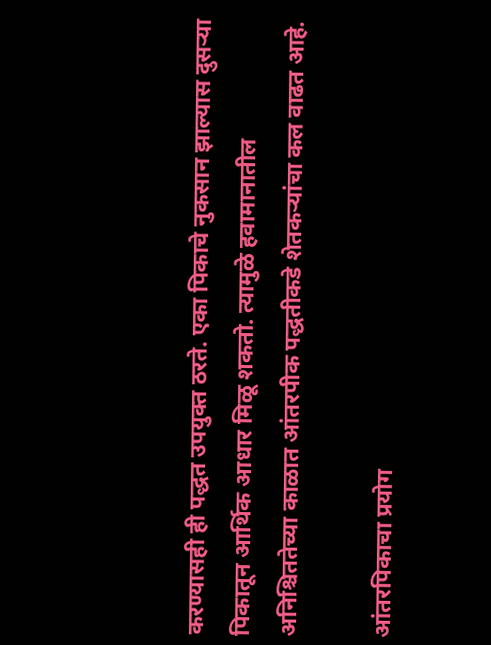करण्यासही ही पद्धत उपयुक्त ठरते. एका पिकाचे नुकसान झाल्यास दुसऱ्या पिकातून आर्थिक आधार मिळू शकतो. त्यामुळे हवामानातील अनिश्चिततेच्या काळात आंतरपीक पद्धतीकडे शेतकऱ्यांचा कल वाढत आहे.

आंतरपिकाचा प्रयोग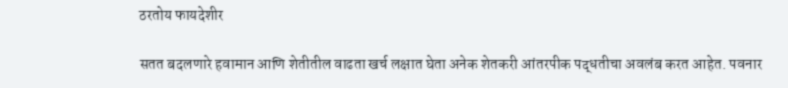ठरतोय फायदेशीर

सतत बदलणारे हवामान आणि शेतीतील वाढता खर्च लक्षात घेता अनेक शेतकरी आंतरपीक पद्धतीचा अवलंब करत आहेत. पवनार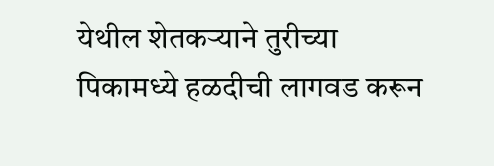येथील शेतकऱ्याने तुरीच्या पिकामध्ये हळदीची लागवड करून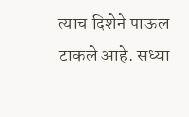त्याच दिशेने पाऊल टाकले आहे. सध्या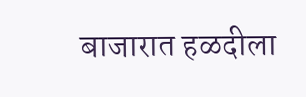बाजारात हळदीला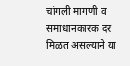चांगली मागणी व समाधानकारक दर मिळत असल्याने या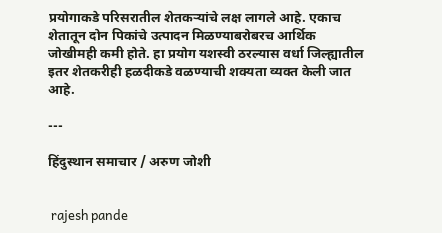प्रयोगाकडे परिसरातील शेतकऱ्यांचे लक्ष लागले आहे. एकाच शेतातून दोन पिकांचे उत्पादन मिळण्याबरोबरच आर्थिक जोखीमही कमी होते. हा प्रयोग यशस्वी ठरल्यास वर्धा जिल्ह्यातील इतर शेतकरीही हळदीकडे वळण्याची शक्यता व्यक्त केली जात आहे.

---

हिंदुस्थान समाचार / अरुण जोशी


 rajesh pande